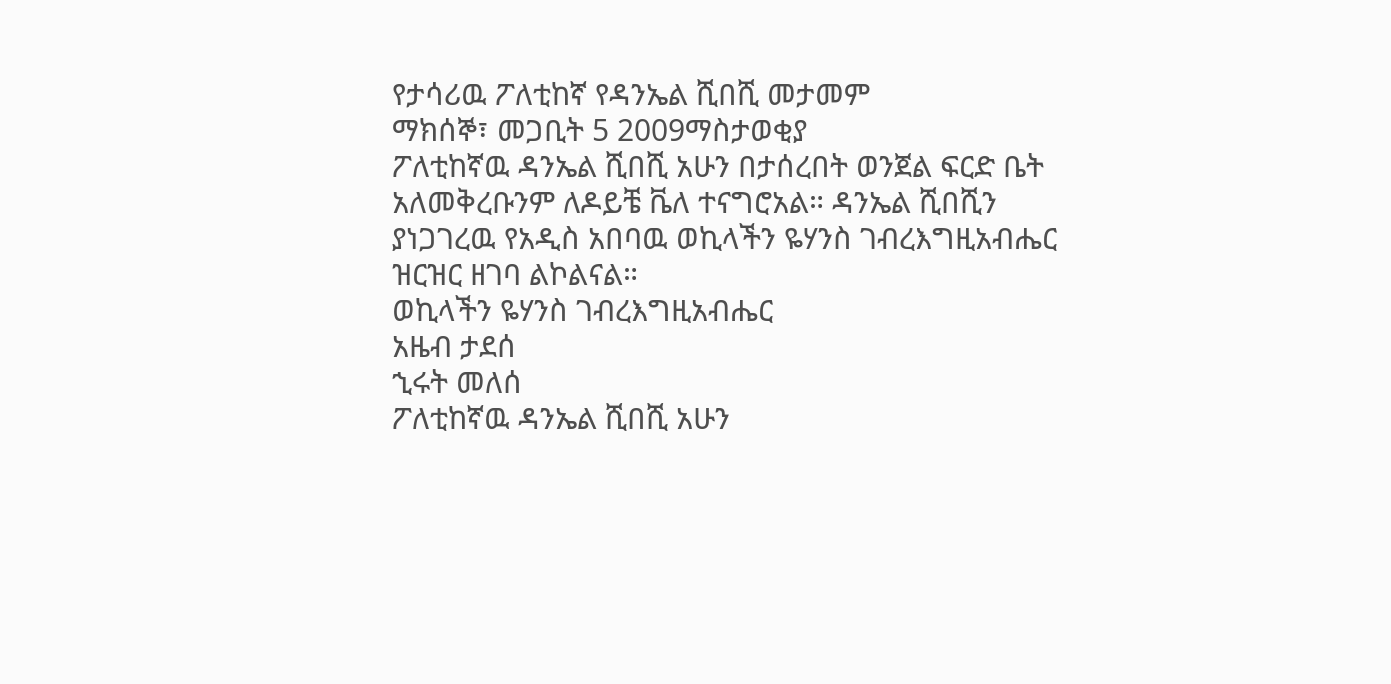የታሳሪዉ ፖለቲከኛ የዳንኤል ሺበሺ መታመም
ማክሰኞ፣ መጋቢት 5 2009ማስታወቂያ
ፖለቲከኛዉ ዳንኤል ሺበሺ አሁን በታሰረበት ወንጀል ፍርድ ቤት አለመቅረቡንም ለዶይቼ ቬለ ተናግሮአል። ዳንኤል ሺበሺን ያነጋገረዉ የአዲስ አበባዉ ወኪላችን ዬሃንስ ገብረእግዚአብሔር ዝርዝር ዘገባ ልኮልናል።
ወኪላችን ዬሃንስ ገብረእግዚአብሔር
አዜብ ታደሰ
ኂሩት መለሰ
ፖለቲከኛዉ ዳንኤል ሺበሺ አሁን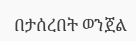በታሰረበት ወንጀል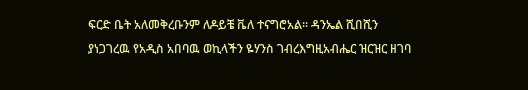ፍርድ ቤት አለመቅረቡንም ለዶይቼ ቬለ ተናግሮአል። ዳንኤል ሺበሺን ያነጋገረዉ የአዲስ አበባዉ ወኪላችን ዬሃንስ ገብረእግዚአብሔር ዝርዝር ዘገባ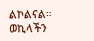ልኮልናል።
ወኪላችን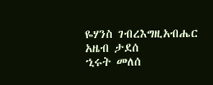ዬሃንስ ገብረእግዚአብሔር
አዜብ ታደሰ
ኂሩት መለሰ